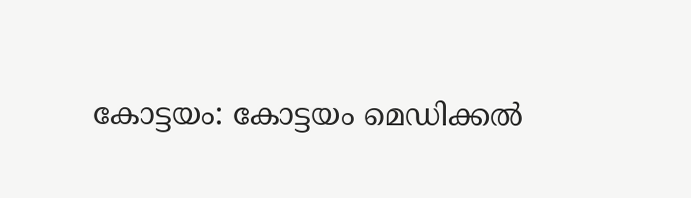കോട്ടയം: കോട്ടയം മെഡിക്കൽ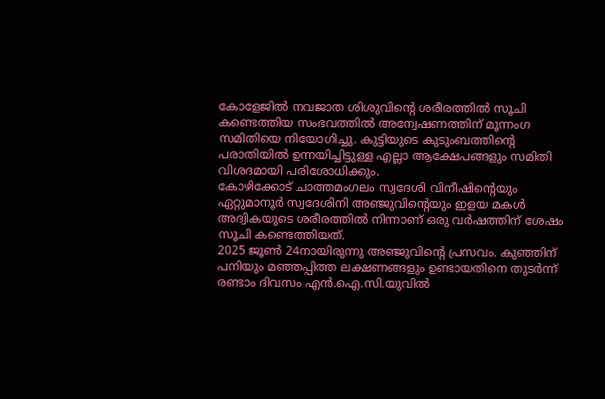കോളേജിൽ നവജാത ശിശുവിന്റെ ശരീരത്തിൽ സൂചി കണ്ടെത്തിയ സംഭവത്തിൽ അന്വേഷണത്തിന് മൂന്നംഗ സമിതിയെ നിയോഗിച്ചു. കുട്ടിയുടെ കുടുംബത്തിന്റെ പരാതിയിൽ ഉന്നയിച്ചിട്ടുള്ള എല്ലാ ആക്ഷേപങ്ങളും സമിതി വിശദമായി പരിശോധിക്കും.
കോഴിക്കോട് ചാത്തമംഗലം സ്വദേശി വിനീഷിന്റെയും ഏറ്റുമാനൂർ സ്വദേശിനി അഞ്ജുവിന്റെയും ഇളയ മകൾ അദ്വികയുടെ ശരീരത്തിൽ നിന്നാണ് ഒരു വർഷത്തിന് ശേഷം സൂചി കണ്ടെത്തിയത്.
2025 ജൂൺ 24നായിരുന്നു അഞ്ജുവിന്റെ പ്രസവം. കുഞ്ഞിന് പനിയും മഞ്ഞപ്പിത്ത ലക്ഷണങ്ങളും ഉണ്ടായതിനെ തുടർന്ന് രണ്ടാം ദിവസം എൻ.ഐ.സി.യുവിൽ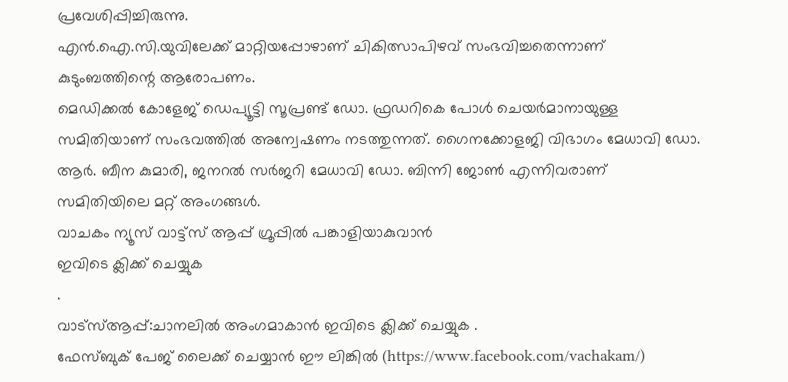പ്രവേശിപ്പിച്ചിരുന്നു.
എൻ.ഐ.സി.യുവിലേക്ക് മാറ്റിയപ്പോഴാണ് ചികിത്സാപിഴവ് സംഭവിച്ചതെന്നാണ് കുടുംബത്തിന്റെ ആരോപണം.
മെഡിക്കൽ കോളേജ് ഡെപ്യൂട്ടി സൂപ്രണ്ട് ഡോ. ഫ്രഡറികെ പോൾ ചെയർമാനായുള്ള സമിതിയാണ് സംഭവത്തിൽ അന്വേഷണം നടത്തുന്നത്. ഗൈനക്കോളജി വിഭാഗം മേധാവി ഡോ. ആർ. ബീന കുമാരി, ജനറൽ സർജറി മേധാവി ഡോ. ബിന്നി ജോൺ എന്നിവരാണ് സമിതിയിലെ മറ്റ് അംഗങ്ങൾ.
വാചകം ന്യൂസ് വാട്ട്സ് ആപ്പ് ഗ്രൂപ്പിൽ പങ്കാളിയാകുവാൻ
ഇവിടെ ക്ലിക്ക് ചെയ്യുക
.
വാട്സ്ആപ്പ്:ചാനലിൽ അംഗമാകാൻ ഇവിടെ ക്ലിക്ക് ചെയ്യുക .
ഫേസ്ബുക് പേജ് ലൈക്ക് ചെയ്യാൻ ഈ ലിങ്കിൽ (https://www.facebook.com/vachakam/)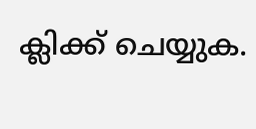ക്ലിക്ക് ചെയ്യുക.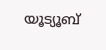യൂട്യൂബ്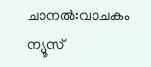ചാനൽ:വാചകം ന്യൂസ്